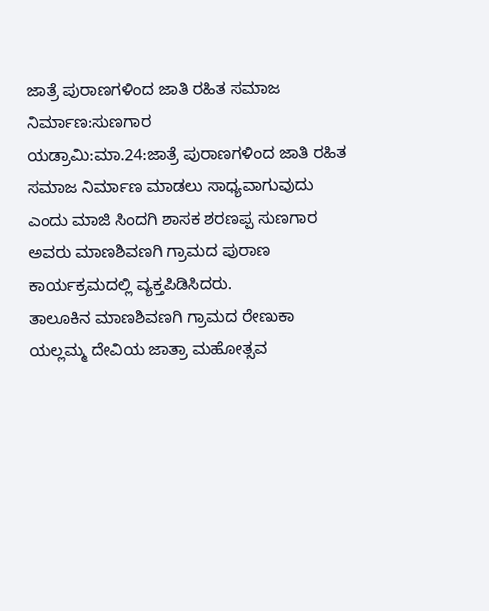ಜಾತ್ರೆ ಪುರಾಣಗಳಿಂದ ಜಾತಿ ರಹಿತ ಸಮಾಜ ನಿರ್ಮಾಣ:ಸುಣಗಾರ
ಯಡ್ರಾಮಿ:ಮಾ.24:ಜಾತ್ರೆ ಪುರಾಣಗಳಿಂದ ಜಾತಿ ರಹಿತ ಸಮಾಜ ನಿರ್ಮಾಣ ಮಾಡಲು ಸಾಧ್ಯವಾಗುವುದು ಎಂದು ಮಾಜಿ ಸಿಂದಗಿ ಶಾಸಕ ಶರಣಪ್ಪ ಸುಣಗಾರ ಅವರು ಮಾಣಶಿವಣಗಿ ಗ್ರಾಮದ ಪುರಾಣ ಕಾರ್ಯಕ್ರಮದಲ್ಲಿ ವ್ಯಕ್ತಪಿಡಿಸಿದರು.
ತಾಲೂಕಿನ ಮಾಣಶಿವಣಗಿ ಗ್ರಾಮದ ರೇಣುಕಾ ಯಲ್ಲಮ್ಮ ದೇವಿಯ ಜಾತ್ರಾ ಮಹೋತ್ಸವ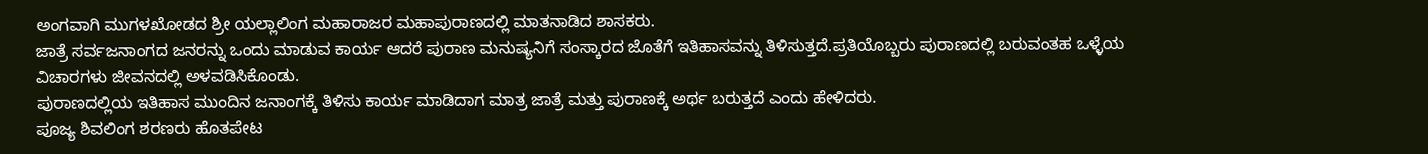ಅಂಗವಾಗಿ ಮುಗಳಖೋಡದ ಶ್ರೀ ಯಲ್ಲಾಲಿಂಗ ಮಹಾರಾಜರ ಮಹಾಪುರಾಣದಲ್ಲಿ ಮಾತನಾಡಿದ ಶಾಸಕರು.
ಜಾತ್ರೆ ಸರ್ವಜನಾಂಗದ ಜನರನ್ನು ಒಂದು ಮಾಡುವ ಕಾರ್ಯ ಆದರೆ ಪುರಾಣ ಮನುಷ್ಯನಿಗೆ ಸಂಸ್ಕಾರದ ಜೊತೆಗೆ ಇತಿಹಾಸವನ್ನು ತಿಳಿಸುತ್ತದೆ.ಪ್ರತಿಯೊಬ್ಬರು ಪುರಾಣದಲ್ಲಿ ಬರುವಂತಹ ಒಳ್ಳೆಯ ವಿಚಾರಗಳು ಜೀವನದಲ್ಲಿ ಅಳವಡಿಸಿಕೊಂಡು.
ಪುರಾಣದಲ್ಲಿಯ ಇತಿಹಾಸ ಮುಂದಿನ ಜನಾಂಗಕ್ಕೆ ತಿಳಿಸು ಕಾರ್ಯ ಮಾಡಿದಾಗ ಮಾತ್ರ ಜಾತ್ರೆ ಮತ್ತು ಪುರಾಣಕ್ಕೆ ಅರ್ಥ ಬರುತ್ತದೆ ಎಂದು ಹೇಳಿದರು.
ಪೂಜ್ಯ ಶಿವಲಿಂಗ ಶರಣರು ಹೊತಪೇಟ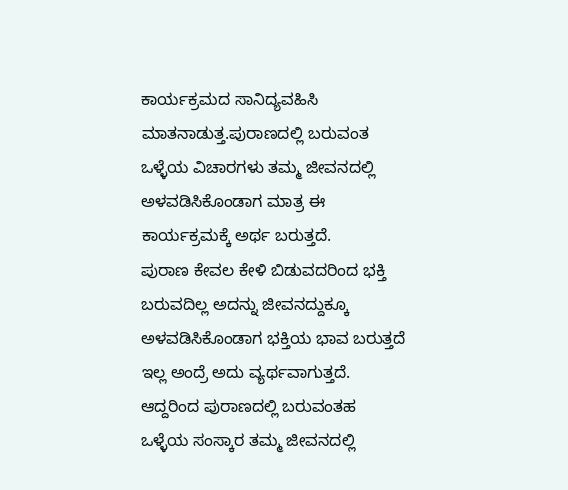ಕಾರ್ಯಕ್ರಮದ ಸಾನಿದ್ಯವಹಿಸಿ ಮಾತನಾಡುತ್ತ.ಪುರಾಣದಲ್ಲಿ ಬರುವಂತ ಒಳ್ಳೆಯ ವಿಚಾರಗಳು ತಮ್ಮ ಜೀವನದಲ್ಲಿ ಅಳವಡಿಸಿಕೊಂಡಾಗ ಮಾತ್ರ ಈ ಕಾರ್ಯಕ್ರಮಕ್ಕೆ ಅರ್ಥ ಬರುತ್ತದೆ.
ಪುರಾಣ ಕೇವಲ ಕೇಳಿ ಬಿಡುವದರಿಂದ ಭಕ್ತಿ ಬರುವದಿಲ್ಲ ಅದನ್ನು ಜೀವನದ್ದುಕ್ಕೂ ಅಳವಡಿಸಿಕೊಂಡಾಗ ಭಕ್ತಿಯ ಭಾವ ಬರುತ್ತದೆ ಇಲ್ಲ ಅಂದ್ರೆ ಅದು ವ್ಯರ್ಥವಾಗುತ್ತದೆ.
ಆದ್ದರಿಂದ ಪುರಾಣದಲ್ಲಿ ಬರುವಂತಹ ಒಳ್ಳೆಯ ಸಂಸ್ಕಾರ ತಮ್ಮ ಜೀವನದಲ್ಲಿ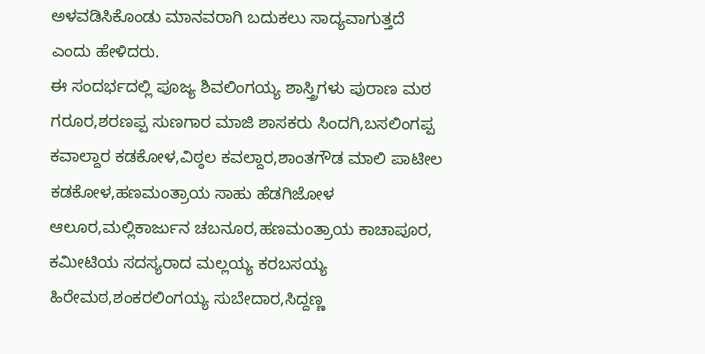ಅಳವಡಿಸಿಕೊಂಡು ಮಾನವರಾಗಿ ಬದುಕಲು ಸಾದ್ಯವಾಗುತ್ತದೆ ಎಂದು ಹೇಳಿದರು.
ಈ ಸಂದರ್ಭದಲ್ಲಿ ಪೂಜ್ಯ ಶಿವಲಿಂಗಯ್ಯ ಶಾಸ್ತ್ರಿಗಳು ಪುರಾಣ ಮಠ ಗರೂರ,ಶರಣಪ್ಪ ಸುಣಗಾರ ಮಾಜಿ ಶಾಸಕರು ಸಿಂದಗಿ,ಬಸಲಿಂಗಪ್ಪ ಕವಾಲ್ದಾರ ಕಡಕೋಳ,ವಿಠ್ಠಲ ಕವಲ್ದಾರ,ಶಾಂತಗೌಡ ಮಾಲಿ ಪಾಟೀಲ ಕಡಕೋಳ,ಹಣಮಂತ್ರಾಯ ಸಾಹು ಹೆಡಗಿಜೋಳ ಆಲೂರ,ಮಲ್ಲಿಕಾರ್ಜುನ ಚಬನೂರ,ಹಣಮಂತ್ರಾಯ ಕಾಚಾಪೂರ, ಕಮೀಟಿಯ ಸದಸ್ಯರಾದ ಮಲ್ಲಯ್ಯ ಕರಬಸಯ್ಯ ಹಿರೇಮಠ,ಶಂಕರಲಿಂಗಯ್ಯ ಸುಬೇದಾರ,ಸಿದ್ದಣ್ಣ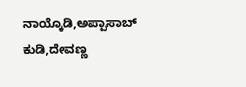ನಾಯ್ಕೊಡಿ,ಅಪ್ಪಾಸಾಬ್ ಕುಡಿ,ದೇವಣ್ಣ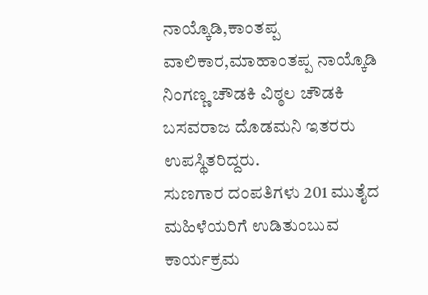ನಾಯ್ಕೊಡಿ,ಕಾಂತಪ್ಪ ವಾಲಿಕಾರ,ಮಾಹಾಂತಪ್ಪ ನಾಯ್ಕೊಡಿ ನಿಂಗಣ್ಣ ಚೌಡಕಿ ವಿಠ್ಠಲ ಚೌಡಕಿ ಬಸವರಾಜ ದೊಡಮನಿ ಇತರರು ಉಪಸ್ಥಿತರಿದ್ದರು.
ಸುಣಗಾರ ದಂಪತಿಗಳು 201 ಮುತೈದ ಮಹಿಳೆಯರಿಗೆ ಉಡಿತುಂಬುವ ಕಾರ್ಯಕ್ರಮ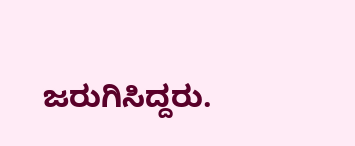ಜರುಗಿಸಿದ್ದರು.